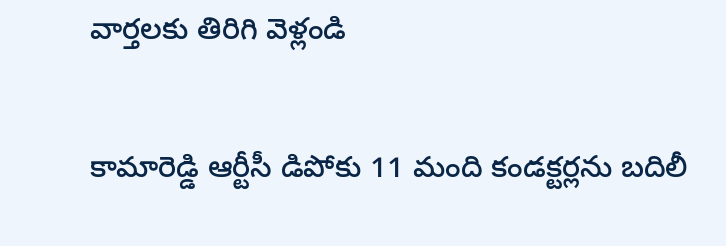వార్తలకు తిరిగి వెళ్లండి

కామారెడ్డి ఆర్టీసీ డిపోకు 11 మంది కండక్టర్లను బదిలీ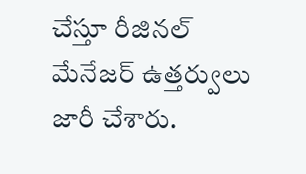చేస్తూ రీజినల్ మేనేజర్ ఉత్తర్వులు జారీ చేశారు.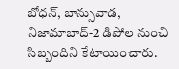బోధన్, బాన్సువాడ, నిజామాబాద్-2 డిపోల నుంచి సిబ్బందిని కేటాయించారు.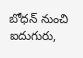బోధన్ నుంచి ఐదుగురు,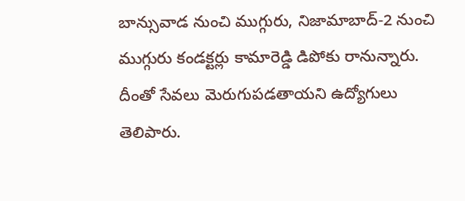బాన్సువాడ నుంచి ముగ్గురు, నిజామాబాద్-2 నుంచి ముగ్గురు కండక్టర్లు కామారెడ్డి డిపోకు రానున్నారు. దీంతో సేవలు మెరుగుపడతాయని ఉద్యోగులు తెలిపారు.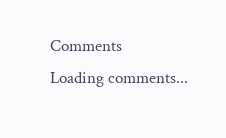Comments
Loading comments...